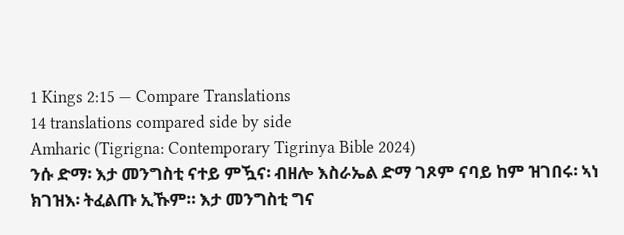1 Kings 2:15 — Compare Translations
14 translations compared side by side
Amharic (Tigrigna: Contemporary Tigrinya Bible 2024)
ንሱ ድማ፡ እታ መንግስቲ ናተይ ምዃና፡ ብዘሎ እስራኤል ድማ ገጾም ናባይ ከም ዝገበሩ፡ ኣነ ክገዝእ፡ ትፈልጡ ኢኹም። እታ መንግስቲ ግና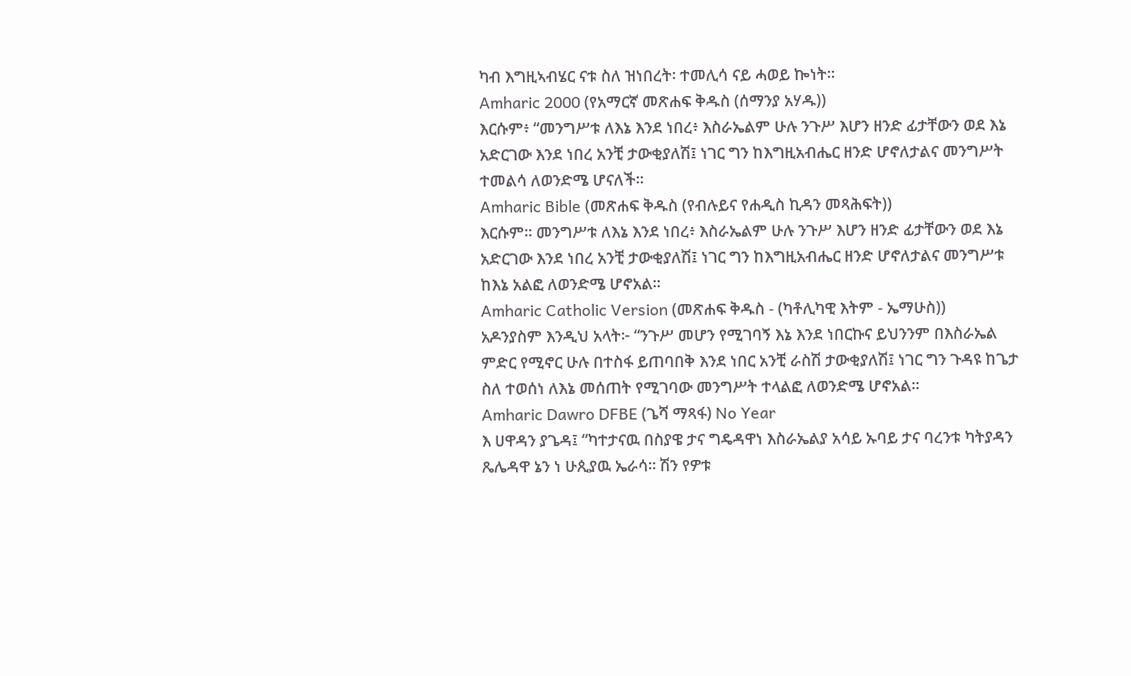ካብ እግዚኣብሄር ናቱ ስለ ዝነበረት፡ ተመሊሳ ናይ ሓወይ ኰነት።
Amharic 2000 (የአማርኛ መጽሐፍ ቅዱስ (ሰማንያ አሃዱ))
እርሱም፥ “መንግሥቱ ለእኔ እንደ ነበረ፥ እስራኤልም ሁሉ ንጉሥ እሆን ዘንድ ፊታቸውን ወደ እኔ አድርገው እንደ ነበረ አንቺ ታውቂያለሽ፤ ነገር ግን ከእግዚአብሔር ዘንድ ሆኖለታልና መንግሥት ተመልሳ ለወንድሜ ሆናለች።
Amharic Bible (መጽሐፍ ቅዱስ (የብሉይና የሐዲስ ኪዳን መጻሕፍት))
እርሱም። መንግሥቱ ለእኔ እንደ ነበረ፥ እስራኤልም ሁሉ ንጉሥ እሆን ዘንድ ፊታቸውን ወደ እኔ አድርገው እንደ ነበረ አንቺ ታውቂያለሽ፤ ነገር ግን ከእግዚአብሔር ዘንድ ሆኖለታልና መንግሥቱ ከእኔ አልፎ ለወንድሜ ሆኖአል።
Amharic Catholic Version (መጽሐፍ ቅዱስ - (ካቶሊካዊ እትም - ኤማሁስ))
አዶንያስም እንዲህ አላት፦ “ንጉሥ መሆን የሚገባኝ እኔ እንደ ነበርኩና ይህንንም በእስራኤል ምድር የሚኖር ሁሉ በተስፋ ይጠባበቅ እንደ ነበር አንቺ ራስሽ ታውቂያለሽ፤ ነገር ግን ጉዳዩ ከጌታ ስለ ተወሰነ ለእኔ መሰጠት የሚገባው መንግሥት ተላልፎ ለወንድሜ ሆኖአል።
Amharic Dawro DFBE (ጌሻ ማጻፋ) No Year
እ ሀዋዳን ያጌዳ፤ “ካተታናዉ በስያዌ ታና ግዴዳዋነ እስራኤልያ አሳይ ኡባይ ታና ባረንቱ ካትያዳን ጼሌዳዋ ኔን ነ ሁጲያዉ ኤራሳ። ሽን የዎቱ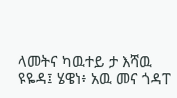ላመትና ካዉተይ ታ እሻዉ ዩዬዳ፤ ሄዌነ፥ አዉ መና ጎዳፐ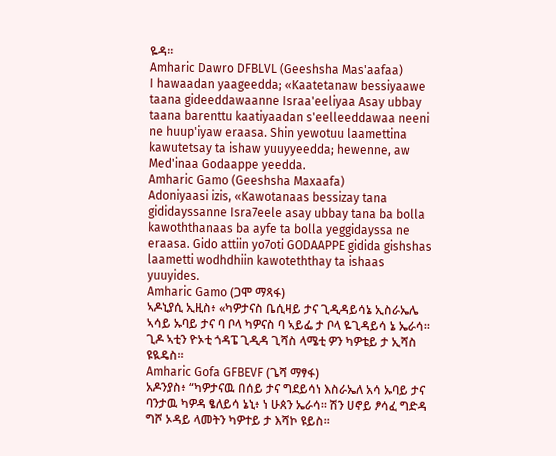ዬዳ።
Amharic Dawro DFBLVL (Geeshsha Mas'aafaa)
I hawaadan yaageedda; «Kaatetanaw bessiyaawe taana gideeddawaanne Israa'eeliyaa Asay ubbay taana barenttu kaatiyaadan s'eelleeddawaa neeni ne huup'iyaw eraasa. Shin yewotuu laamettina kawutetsay ta ishaw yuuyyeedda; hewenne, aw Med'inaa Godaappe yeedda.
Amharic Gamo (Geeshsha Maxaafa)
Adoniyaasi izis, «Kawotanaas bessizay tana gididayssanne Isra7eele asay ubbay tana ba bolla kawoththanaas ba ayfe ta bolla yeggidayssa ne eraasa. Gido attiin yo7oti GODAAPPE gidida gishshas laametti wodhdhiin kawoteththay ta ishaas yuuyides.
Amharic Gamo (ጋሞ ማጻፋ)
ኣዶኒያሲ ኢዚስ፥ «ካዎታናስ ቤሲዛይ ታና ጊዲዳይሳኔ ኢስራኤሌ ኣሳይ ኡባይ ታና ባ ቦላ ካዎናስ ባ ኣይፌ ታ ቦላ ዬጊዳይሳ ኔ ኤራሳ። ጊዶ ኣቲን ዮኦቲ ጎዳፔ ጊዲዳ ጊሻስ ላሜቲ ዎን ካዎቴይ ታ ኢሻስ ዩዪዴስ።
Amharic Gofa GFBEVF (ጌሻ ማፃፋ)
አዶንያስ፥ “ካዎታናዉ በሰይ ታና ግደይሳነ እስራኤለ አሳ ኡባይ ታና ባንታዉ ካዎዳ ፄለይሳ ኔኒ፥ ነ ሁጰን ኤራሳ። ሽን ሀኖይ ፆሳፈ ግድዳ ግሾ ኦዳይ ላመትን ካዎተይ ታ እሻኮ ዩይስ።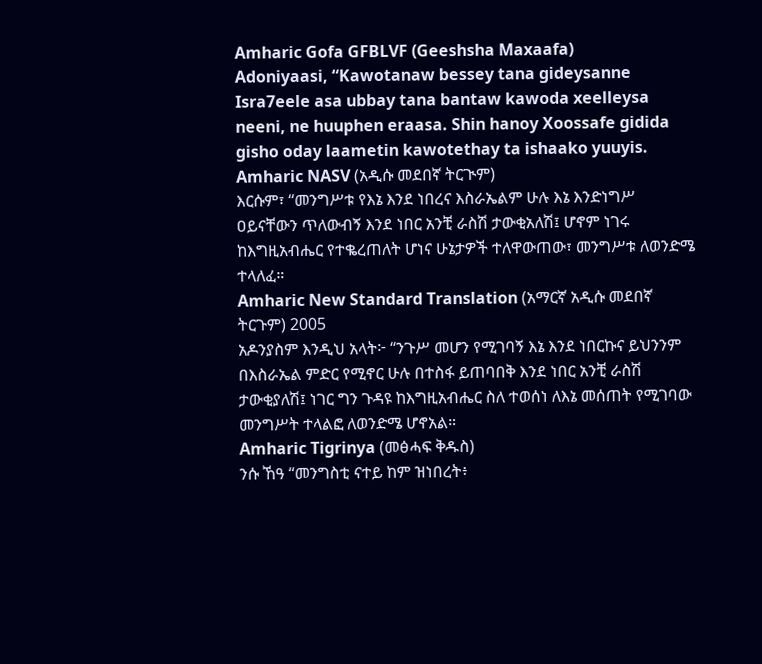Amharic Gofa GFBLVF (Geeshsha Maxaafa)
Adoniyaasi, “Kawotanaw bessey tana gideysanne Isra7eele asa ubbay tana bantaw kawoda xeelleysa neeni, ne huuphen eraasa. Shin hanoy Xoossafe gidida gisho oday laametin kawotethay ta ishaako yuuyis.
Amharic NASV (አዲሱ መደበኛ ትርጒም)
እርሱም፣ “መንግሥቱ የእኔ እንደ ነበረና እስራኤልም ሁሉ እኔ እንድነግሥ ዐይናቸውን ጥለውብኝ እንደ ነበር አንቺ ራስሽ ታውቂአለሽ፤ ሆኖም ነገሩ ከእግዚአብሔር የተቈረጠለት ሆነና ሁኔታዎች ተለዋውጠው፣ መንግሥቱ ለወንድሜ ተላለፈ።
Amharic New Standard Translation (አማርኛ አዲሱ መደበኛ ትርጉም) 2005
አዶንያስም እንዲህ አላት፦ “ንጉሥ መሆን የሚገባኝ እኔ እንደ ነበርኩና ይህንንም በእስራኤል ምድር የሚኖር ሁሉ በተስፋ ይጠባበቅ እንደ ነበር አንቺ ራስሽ ታውቂያለሽ፤ ነገር ግን ጉዳዩ ከእግዚአብሔር ስለ ተወሰነ ለእኔ መሰጠት የሚገባው መንግሥት ተላልፎ ለወንድሜ ሆኖአል።
Amharic Tigrinya (መፅሓፍ ቅዱስ)
ንሱ ኸዓ “መንግስቲ ናተይ ከም ዝነበረት፥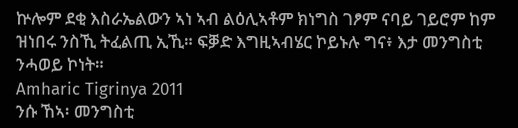ኵሎም ደቂ እስራኤልውን ኣነ ኣብ ልዕሊኣቶም ክነግስ ገፆም ናባይ ገይሮም ከም ዝነበሩ ንስኺ ትፈልጢ ኢኺ። ፍቓድ እግዚኣብሄር ኮይኑሉ ግና፥ እታ መንግስቲ ንሓወይ ኮነት።
Amharic Tigrinya 2011
ንሱ ኸኣ፡ መንግስቲ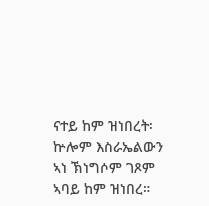ናተይ ከም ዝነበረት፡ ኵሎም እስራኤልውን ኣነ ኽነግሶም ገጾም ኣባይ ከም ዝነበረ።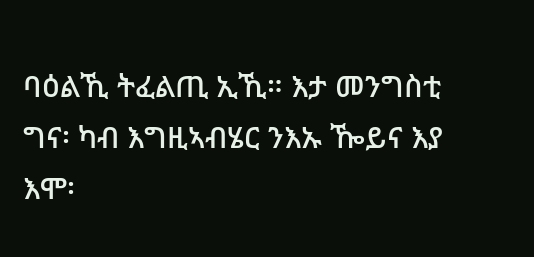ባዕልኺ ትፈልጢ ኢኺ። እታ መንግስቲ ግና፡ ካብ እግዚኣብሄር ንእኡ ዀይና እያ እሞ፡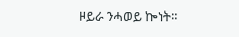ዞይራ ንሓወይ ኰነት።